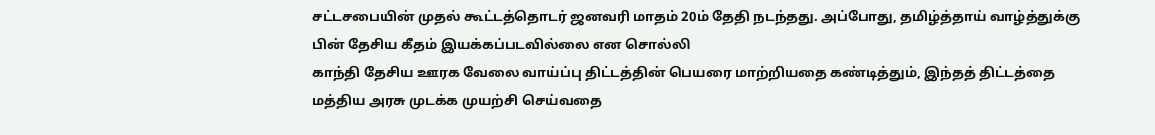சட்டசபையின் முதல் கூட்டத்தொடர் ஜனவரி மாதம் 20ம் தேதி நடந்தது. அப்போது, தமிழ்த்தாய் வாழ்த்துக்கு பின் தேசிய கீதம் இயக்கப்படவில்லை என சொல்லி
காந்தி தேசிய ஊரக வேலை வாய்ப்பு திட்டத்தின் பெயரை மாற்றியதை கண்டித்தும், இந்தத் திட்டத்தை மத்திய அரசு முடக்க முயற்சி செய்வதை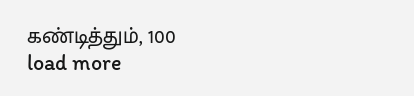கண்டித்தும், 100
load more